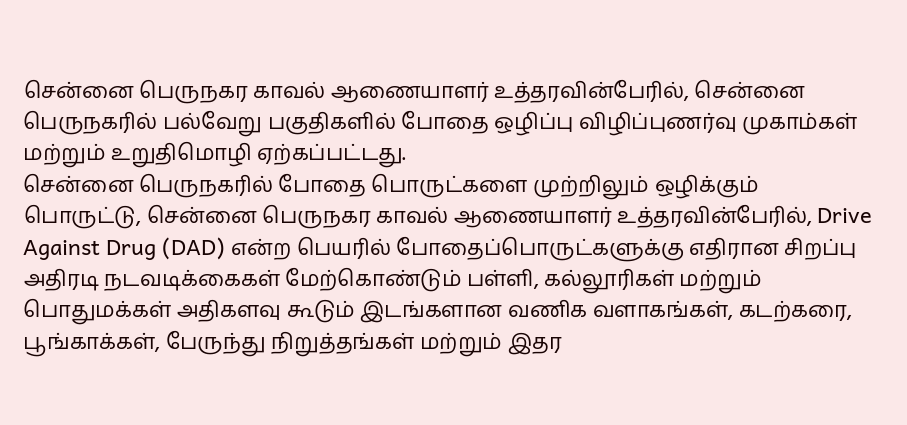சென்னை பெருநகர காவல் ஆணையாளர் உத்தரவின்பேரில், சென்னை பெருநகரில் பல்வேறு பகுதிகளில் போதை ஒழிப்பு விழிப்புணர்வு முகாம்கள் மற்றும் உறுதிமொழி ஏற்கப்பட்டது.
சென்னை பெருநகரில் போதை பொருட்களை முற்றிலும் ஒழிக்கும் பொருட்டு, சென்னை பெருநகர காவல் ஆணையாளர் உத்தரவின்பேரில், Drive Against Drug (DAD) என்ற பெயரில் போதைப்பொருட்களுக்கு எதிரான சிறப்பு அதிரடி நடவடிக்கைகள் மேற்கொண்டும் பள்ளி, கல்லூரிகள் மற்றும் பொதுமக்கள் அதிகளவு கூடும் இடங்களான வணிக வளாகங்கள், கடற்கரை, பூங்காக்கள், பேருந்து நிறுத்தங்கள் மற்றும் இதர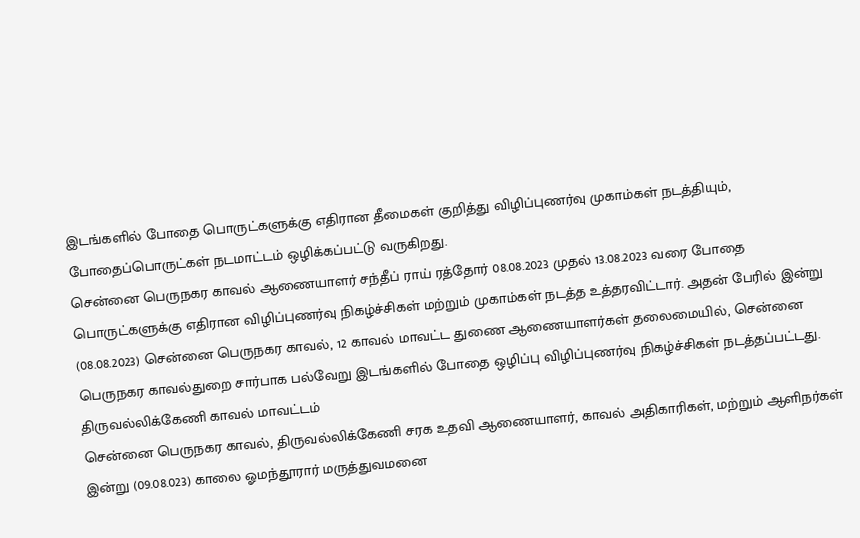இடங்களில் போதை பொருட்களுக்கு எதிரான தீமைகள் குறித்து விழிப்புணர்வு முகாம்கள் நடத்தியும், போதைப்பொருட்கள் நடமாட்டம் ஒழிக்கப்பட்டு வருகிறது.
சென்னை பெருநகர காவல் ஆணையாளர் சந்தீப் ராய் ரத்தோர் 08.08.2023 முதல் 13.08.2023 வரை போதை பொருட்களுக்கு எதிரான விழிப்புணர்வு நிகழ்ச்சிகள் மற்றும் முகாம்கள் நடத்த உத்தரவிட்டார். அதன் பேரில் இன்று (08.08.2023) சென்னை பெருநகர காவல், 12 காவல் மாவட்ட துணை ஆணையாளர்கள் தலைமையில், சென்னை பெருநகர காவல்துறை சார்பாக பல்வேறு இடங்களில் போதை ஒழிப்பு விழிப்புணர்வு நிகழ்ச்சிகள் நடத்தப்பட்டது.
திருவல்லிக்கேணி காவல் மாவட்டம்
சென்னை பெருநகர காவல், திருவல்லிக்கேணி சரக உதவி ஆணையாளர், காவல் அதிகாரிகள், மற்றும் ஆளிநர்கள் இன்று (09.08.023) காலை ஓமந்தூரார் மருத்துவமனை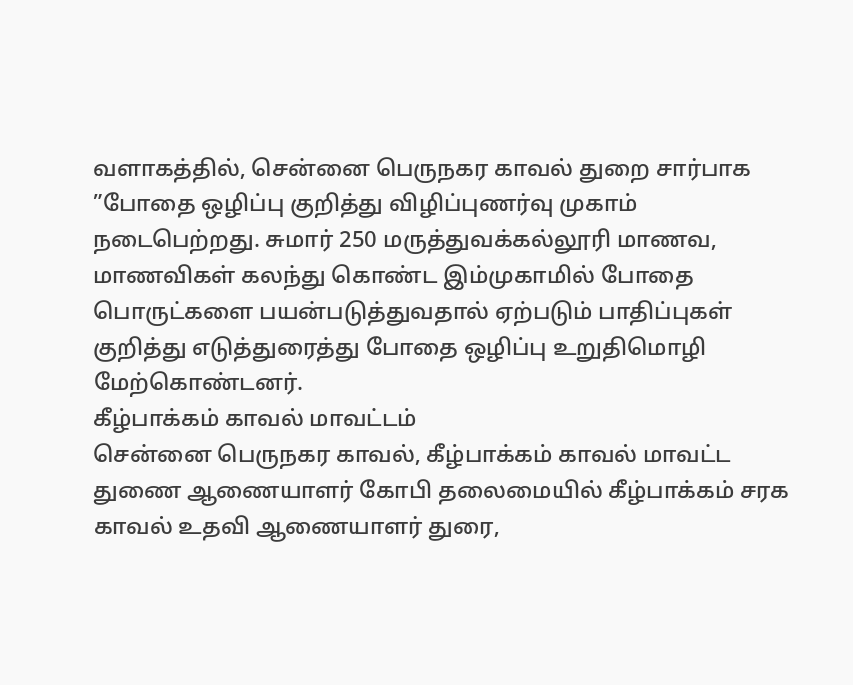வளாகத்தில், சென்னை பெருநகர காவல் துறை சார்பாக ”போதை ஒழிப்பு குறித்து விழிப்புணர்வு முகாம் நடைபெற்றது. சுமார் 250 மருத்துவக்கல்லூரி மாணவ, மாணவிகள் கலந்து கொண்ட இம்முகாமில் போதை பொருட்களை பயன்படுத்துவதால் ஏற்படும் பாதிப்புகள் குறித்து எடுத்துரைத்து போதை ஒழிப்பு உறுதிமொழி மேற்கொண்டனர்.
கீழ்பாக்கம் காவல் மாவட்டம்
சென்னை பெருநகர காவல், கீழ்பாக்கம் காவல் மாவட்ட துணை ஆணையாளர் கோபி தலைமையில் கீழ்பாக்கம் சரக காவல் உதவி ஆணையாளர் துரை,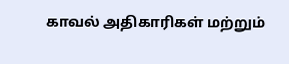காவல் அதிகாரிகள் மற்றும்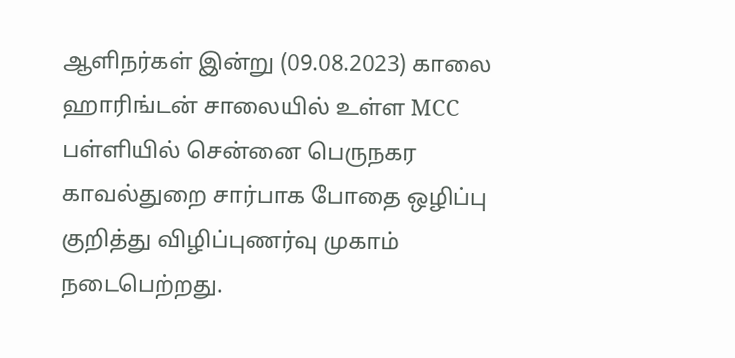ஆளிநர்கள் இன்று (09.08.2023) காலை ஹாரிங்டன் சாலையில் உள்ள MCC பள்ளியில் சென்னை பெருநகர காவல்துறை சார்பாக போதை ஒழிப்பு குறித்து விழிப்புணர்வு முகாம் நடைபெற்றது.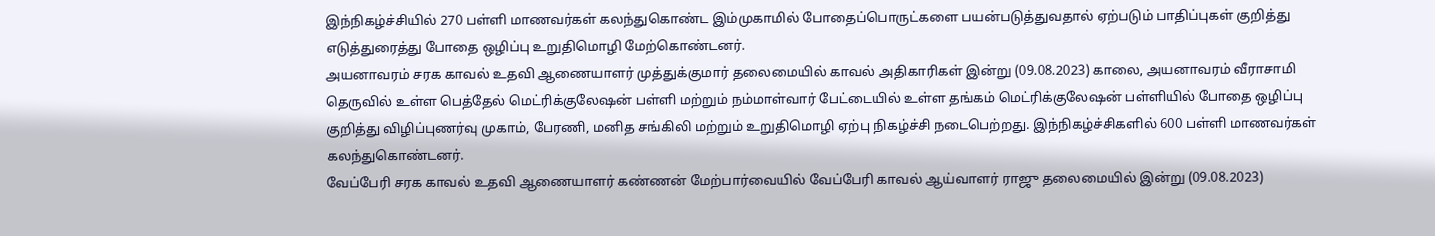இந்நிகழ்ச்சியில் 270 பள்ளி மாணவர்கள் கலந்துகொண்ட இம்முகாமில் போதைப்பொருட்களை பயன்படுத்துவதால் ஏற்படும் பாதிப்புகள் குறித்து எடுத்துரைத்து போதை ஒழிப்பு உறுதிமொழி மேற்கொண்டனர்.
அயனாவரம் சரக காவல் உதவி ஆணையாளர் முத்துக்குமார் தலைமையில் காவல் அதிகாரிகள் இன்று (09.08.2023) காலை, அயனாவரம் வீராசாமி தெருவில் உள்ள பெத்தேல் மெட்ரிக்குலேஷன் பள்ளி மற்றும் நம்மாள்வார் பேட்டையில் உள்ள தங்கம் மெட்ரிக்குலேஷன் பள்ளியில் போதை ஒழிப்பு குறித்து விழிப்புணர்வு முகாம், பேரணி, மனித சங்கிலி மற்றும் உறுதிமொழி ஏற்பு நிகழ்ச்சி நடைபெற்றது. இந்நிகழ்ச்சிகளில் 600 பள்ளி மாணவர்கள் கலந்துகொண்டனர்.
வேப்பேரி சரக காவல் உதவி ஆணையாளர் கண்ணன் மேற்பார்வையில் வேப்பேரி காவல் ஆய்வாளர் ராஜு தலைமையில் இன்று (09.08.2023)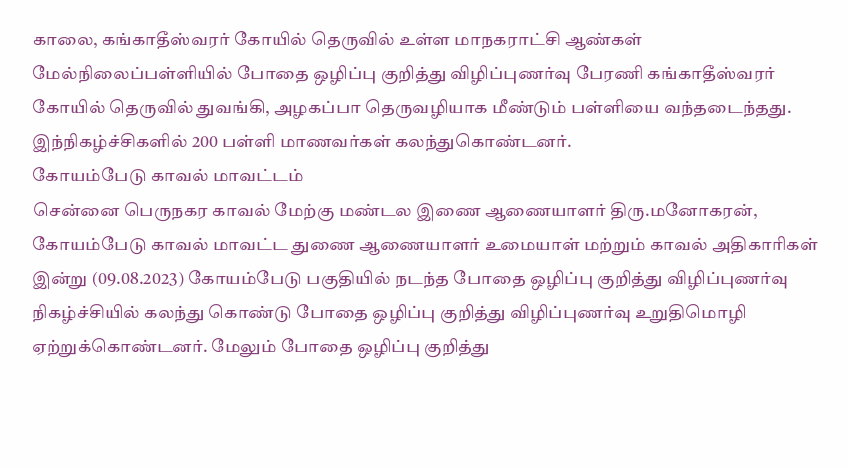காலை, கங்காதீஸ்வரர் கோயில் தெருவில் உள்ள மாநகராட்சி ஆண்கள் மேல்நிலைப்பள்ளியில் போதை ஒழிப்பு குறித்து விழிப்புணர்வு பேரணி கங்காதீஸ்வரர் கோயில் தெருவில் துவங்கி, அழகப்பா தெருவழியாக மீண்டும் பள்ளியை வந்தடைந்தது. இந்நிகழ்ச்சிகளில் 200 பள்ளி மாணவர்கள் கலந்துகொண்டனர்.
கோயம்பேடு காவல் மாவட்டம்
சென்னை பெருநகர காவல் மேற்கு மண்டல இணை ஆணையாளர் திரு.மனோகரன், கோயம்பேடு காவல் மாவட்ட துணை ஆணையாளர் உமையாள் மற்றும் காவல் அதிகாரிகள் இன்று (09.08.2023) கோயம்பேடு பகுதியில் நடந்த போதை ஒழிப்பு குறித்து விழிப்புணர்வு நிகழ்ச்சியில் கலந்து கொண்டு போதை ஒழிப்பு குறித்து விழிப்புணர்வு உறுதிமொழி ஏற்றுக்கொண்டனர். மேலும் போதை ஒழிப்பு குறித்து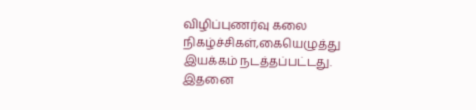விழிப்புணர்வு கலை நிகழ்ச்சிகள்,கையெழுத்து இயக்கம் நடத்தப்பட்டது. இதனை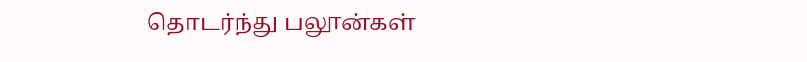தொடர்ந்து பலூன்கள்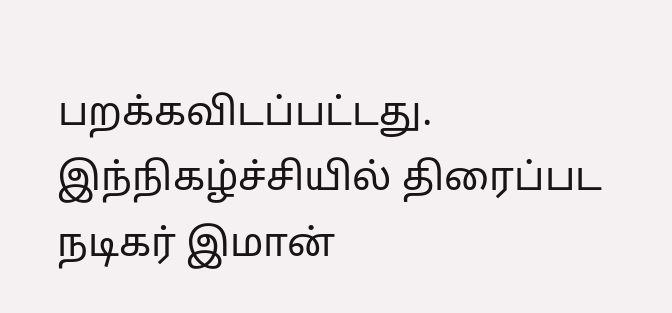பறக்கவிடப்பட்டது. இந்நிகழ்ச்சியில் திரைப்பட நடிகர் இமான்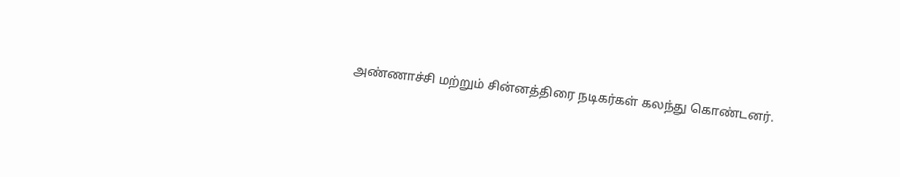அண்ணாச்சி மற்றும் சின்னத்திரை நடிகர்கள் கலந்து கொண்டனர்.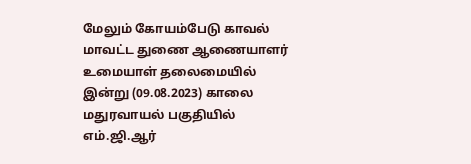மேலும் கோயம்பேடு காவல் மாவட்ட துணை ஆணையாளர் உமையாள் தலைமையில் இன்று (09.08.2023) காலை மதுரவாயல் பகுதியில் எம்.ஜி.ஆர்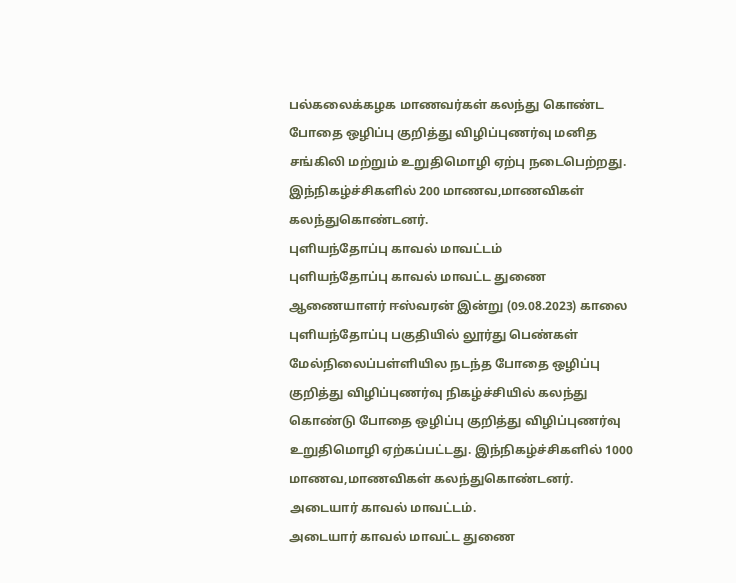பல்கலைக்கழக மாணவர்கள் கலந்து கொண்ட போதை ஒழிப்பு குறித்து விழிப்புணர்வு மனித சங்கிலி மற்றும் உறுதிமொழி ஏற்பு நடைபெற்றது. இந்நிகழ்ச்சிகளில் 200 மாணவ,மாணவிகள் கலந்துகொண்டனர்.
புளியந்தோப்பு காவல் மாவட்டம்
புளியந்தோப்பு காவல் மாவட்ட துணை ஆணையாளர் ஈஸ்வரன் இன்று (09.08.2023) காலை புளியந்தோப்பு பகுதியில் லூர்து பெண்கள் மேல்நிலைப்பள்ளியில நடந்த போதை ஒழிப்பு குறித்து விழிப்புணர்வு நிகழ்ச்சியில் கலந்து கொண்டு போதை ஒழிப்பு குறித்து விழிப்புணர்வு உறுதிமொழி ஏற்கப்பட்டது. இந்நிகழ்ச்சிகளில் 1000 மாணவ,மாணவிகள் கலந்துகொண்டனர்.
அடையார் காவல் மாவட்டம்.
அடையார் காவல் மாவட்ட துணை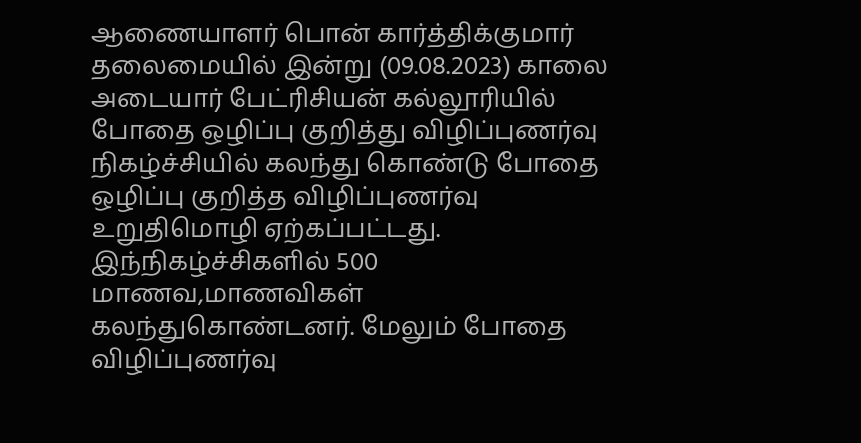ஆணையாளர் பொன் கார்த்திக்குமார் தலைமையில் இன்று (09.08.2023) காலை அடையார் பேட்ரிசியன் கல்லூரியில் போதை ஒழிப்பு குறித்து விழிப்புணர்வு நிகழ்ச்சியில் கலந்து கொண்டு போதை ஒழிப்பு குறித்த விழிப்புணர்வு உறுதிமொழி ஏற்கப்பட்டது. இந்நிகழ்ச்சிகளில் 500 மாணவ,மாணவிகள் கலந்துகொண்டனர். மேலும் போதை விழிப்புணர்வு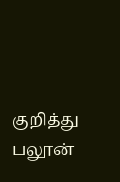குறித்து பலூன்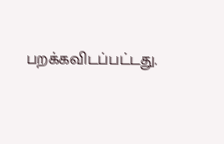பறக்கவிடப்பட்டது.